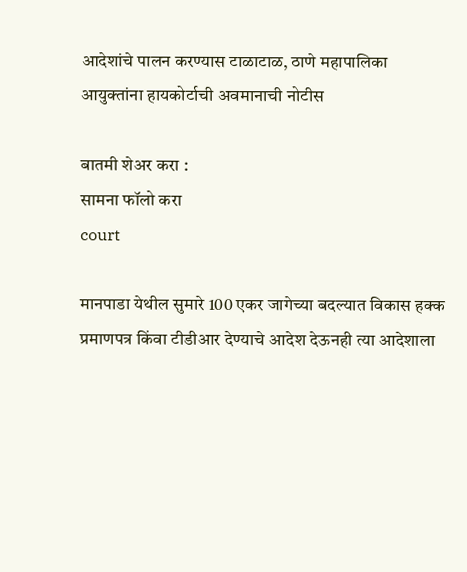आदेशांचे पालन करण्यास टाळाटाळ, ठाणे महापालिका आयुक्तांना हायकोर्टाची अवमानाची नोटीस

बातमी शेअर करा :
सामना फॉलो करा
court

मानपाडा येथील सुमारे 100 एकर जागेच्या बदल्यात विकास हक्क प्रमाणपत्र किंवा टीडीआर देण्याचे आदेश देऊनही त्या आदेशाला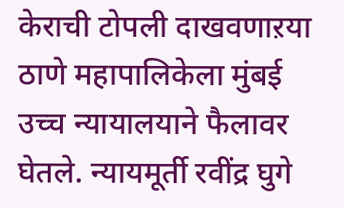केराची टोपली दाखवणाऱया ठाणे महापालिकेला मुंबई उच्च न्यायालयाने फैलावर घेतले. न्यायमूर्ती रवींद्र घुगे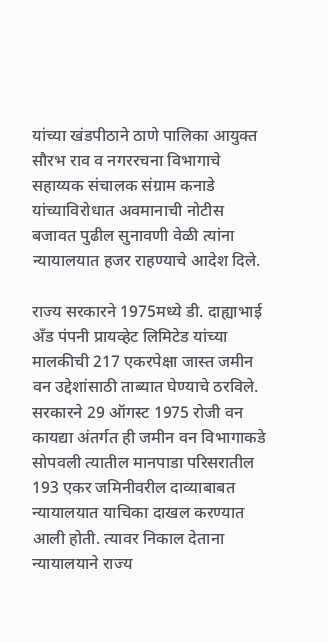यांच्या खंडपीठाने ठाणे पालिका आयुक्त सौरभ राव व नगररचना विभागाचे सहाय्यक संचालक संग्राम कनाडे यांच्याविरोधात अवमानाची नोटीस बजावत पुढील सुनावणी वेळी त्यांना न्यायालयात हजर राहण्याचे आदेश दिले.

राज्य सरकारने 1975मध्ये डी. दाह्याभाई अँड पंपनी प्रायव्हेट लिमिटेड यांच्या मालकीची 217 एकरपेक्षा जास्त जमीन वन उद्देशांसाठी ताब्यात घेण्याचे ठरविले. सरकारने 29 ऑगस्ट 1975 रोजी वन कायद्या अंतर्गत ही जमीन वन विभागाकडे सोपवली त्यातील मानपाडा परिसरातील 193 एकर जमिनीवरील दाव्याबाबत न्यायालयात याचिका दाखल करण्यात आली होती. त्यावर निकाल देताना न्यायालयाने राज्य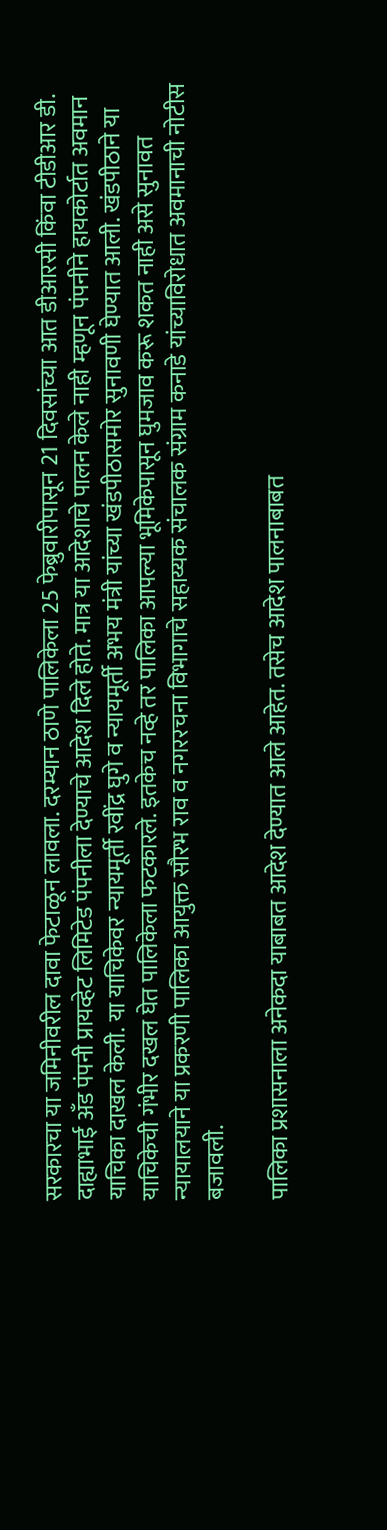सरकारचा या जमिनीवरील दावा फेटाळून लावला. दरम्यान ठाणे पालिकेला 25 फेब्रुवारीपासून 21 दिवसांच्या आत डीआरसी किंवा टीडीआर डी. दाह्याभाई अँड पंपनी प्रायव्हेट लिमिटेड पंपनीला देण्याचे आदेश दिले होते. मात्र या आदेशाचे पालन केले नाही म्हणून पंपनीने हायकोर्टात अवमान याचिका दाखल केली. या याचिकेवर न्यायमूर्ती रवींद्र घुगे व न्यायमूर्ती अभय मंत्री यांच्या खंडपीठासमोर सुनावणी घेण्यात आली. खंडपीठाने या याचिकेची गंभीर दखल घेत पालिकेला फटकारले. इतकेच नव्हे तर पालिका आपल्या भूमिकेपासून घुमजाव करू शकत नाही असे सुनावत न्यायालयाने या प्रकरणी पालिका आयुक्त सौरभ राव व नगररचना विभागाचे सहाय्यक संचालक संग्राम कनाडे यांच्याविरोधात अवमानाची नोटीस बजावली.

पालिका प्रशासनाला अनेकदा याबाबत आदेश देण्यात आले आहेत. तसेच आदेश पालनाबाबत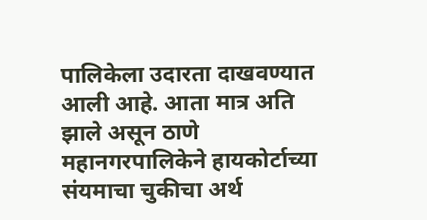पालिकेला उदारता दाखवण्यात आली आहे. आता मात्र अति झाले असून ठाणे महानगरपालिकेने हायकोर्टाच्या संयमाचा चुकीचा अर्थ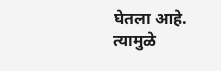घेतला आहे. त्यामुळे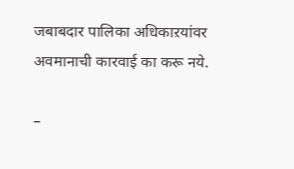जबाबदार पालिका अधिकाऱयांवर अवमानाची कारवाई का करू नये.

–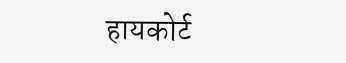हायकोर्ट